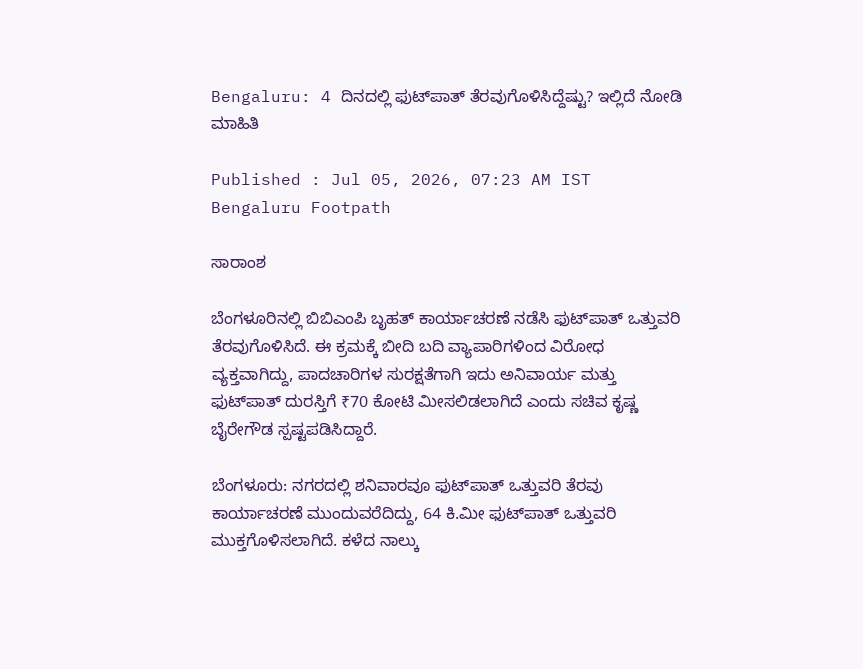Bengaluru: 4 ದಿನದಲ್ಲಿ ಫುಟ್‌ಪಾತ್ ತೆರವುಗೊಳಿಸಿದ್ದೆಷ್ಟು? ಇಲ್ಲಿದೆ ನೋಡಿ ಮಾಹಿತಿ

Published : Jul 05, 2026, 07:23 AM IST
Bengaluru Footpath

ಸಾರಾಂಶ

ಬೆಂಗಳೂರಿನಲ್ಲಿ ಬಿಬಿಎಂಪಿ ಬೃಹತ್ ಕಾರ್ಯಾಚರಣೆ ನಡೆಸಿ ಫುಟ್‌ಪಾತ್ ಒತ್ತುವರಿ ತೆರವುಗೊಳಿಸಿದೆ. ಈ ಕ್ರಮಕ್ಕೆ ಬೀದಿ ಬದಿ ವ್ಯಾಪಾರಿಗಳಿಂದ ವಿರೋಧ ವ್ಯಕ್ತವಾಗಿದ್ದು, ಪಾದಚಾರಿಗಳ ಸುರಕ್ಷತೆಗಾಗಿ ಇದು ಅನಿವಾರ್ಯ ಮತ್ತು ಫುಟ್‌ಪಾತ್ ದುರಸ್ತಿಗೆ ₹70 ಕೋಟಿ ಮೀಸಲಿಡಲಾಗಿದೆ ಎಂದು ಸಚಿವ ಕೃಷ್ಣ ಬೈರೇಗೌಡ ಸ್ಪಷ್ಟಪಡಿಸಿದ್ದಾರೆ.

ಬೆಂಗಳೂರು: ನಗರದಲ್ಲಿ ಶನಿವಾರವೂ ಫುಟ್‌ಪಾತ್ ಒತ್ತುವರಿ ತೆರವು ಕಾರ್ಯಾಚರಣೆ ಮುಂದುವರೆದಿದ್ದು, 64 ಕಿ.ಮೀ ಫುಟ್‌ಪಾತ್ ಒತ್ತುವರಿ ಮುಕ್ತಗೊಳಿಸಲಾಗಿದೆ. ಕಳೆದ ನಾಲ್ಕು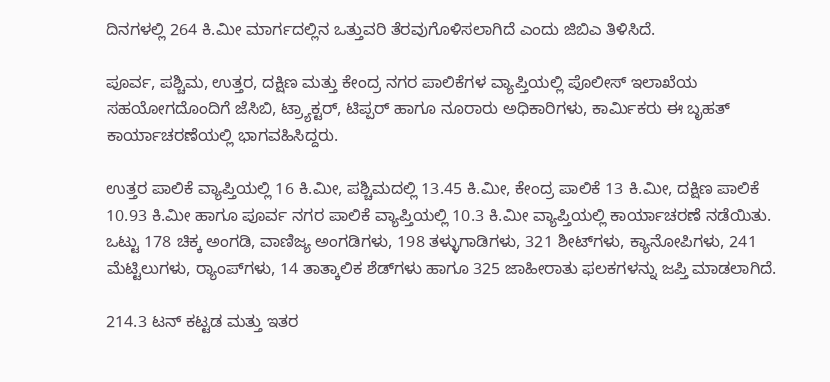ದಿನಗಳಲ್ಲಿ 264 ಕಿ.ಮೀ ಮಾರ್ಗದಲ್ಲಿನ ಒತ್ತುವರಿ ತೆರವುಗೊಳಿಸಲಾಗಿದೆ ಎಂದು ಜಿಬಿಎ ತಿಳಿಸಿದೆ.

ಪೂರ್ವ, ಪಶ್ಚಿಮ, ಉತ್ತರ, ದಕ್ಷಿಣ ಮತ್ತು ಕೇಂದ್ರ ನಗರ ಪಾಲಿಕೆಗಳ ವ್ಯಾಪ್ತಿಯಲ್ಲಿ ಪೊಲೀಸ್ ಇಲಾಖೆಯ ಸಹಯೋಗದೊಂದಿಗೆ ಜೆಸಿಬಿ, ಟ್ರ್ಯಾಕ್ಟರ್, ಟಿಪ್ಪರ್ ಹಾಗೂ ನೂರಾರು ಅಧಿಕಾರಿಗಳು, ಕಾರ್ಮಿಕರು ಈ ಬೃಹತ್ ಕಾರ್ಯಾಚರಣೆಯಲ್ಲಿ ಭಾಗವಹಿಸಿದ್ದರು.

ಉತ್ತರ ಪಾಲಿಕೆ ವ್ಯಾಪ್ತಿಯಲ್ಲಿ 16 ಕಿ.ಮೀ, ಪಶ್ಚಿಮದಲ್ಲಿ 13.45 ಕಿ.ಮೀ, ಕೇಂದ್ರ ಪಾಲಿಕೆ 13 ಕಿ.ಮೀ, ದಕ್ಷಿಣ ಪಾಲಿಕೆ 10.93 ಕಿ.ಮೀ ಹಾಗೂ ಪೂರ್ವ ನಗರ ಪಾಲಿಕೆ ವ್ಯಾಪ್ತಿಯಲ್ಲಿ 10.3 ಕಿ.ಮೀ ವ್ಯಾಪ್ತಿಯಲ್ಲಿ ಕಾರ್ಯಾಚರಣೆ ನಡೆಯಿತು. ಒಟ್ಟು 178 ಚಿಕ್ಕ ಅಂಗಡಿ, ವಾಣಿಜ್ಯ ಅಂಗಡಿಗಳು, 198 ತಳ್ಳುಗಾಡಿಗಳು, 321 ಶೀಟ್‌ಗಳು, ಕ್ಯಾನೋಪಿಗಳು, 241 ಮೆಟ್ಟಿಲುಗಳು, ರ‍್ಯಾಂಪ್‌ಗಳು, 14 ತಾತ್ಕಾಲಿಕ ಶೆಡ್‌ಗಳು ಹಾಗೂ 325 ಜಾಹೀರಾತು ಫಲಕಗಳನ್ನು ಜಪ್ತಿ ಮಾಡಲಾಗಿದೆ.

214.3 ಟನ್ ಕಟ್ಟಡ ಮತ್ತು ಇತರ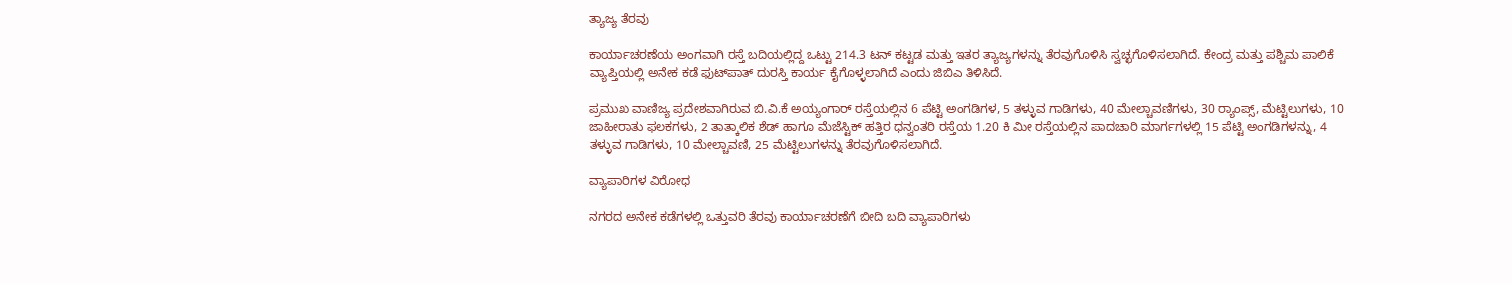ತ್ಯಾಜ್ಯ ತೆರವು

ಕಾರ್ಯಾಚರಣೆಯ ಅಂಗವಾಗಿ ರಸ್ತೆ ಬದಿಯಲ್ಲಿದ್ದ ಒಟ್ಟು 214.3 ಟನ್ ಕಟ್ಟಡ ಮತ್ತು ಇತರ ತ್ಯಾಜ್ಯಗಳನ್ನು ತೆರವುಗೊಳಿಸಿ ಸ್ವಚ್ಛಗೊಳಿಸಲಾಗಿದೆ. ಕೇಂದ್ರ ಮತ್ತು ಪಶ್ಚಿಮ ಪಾಲಿಕೆ ವ್ಯಾಪ್ತಿಯಲ್ಲಿ ಅನೇಕ ಕಡೆ ಫುಟ್‌ಪಾತ್ ದುರಸ್ತಿ ಕಾರ್ಯ ಕೈಗೊಳ್ಳಲಾಗಿದೆ ಎಂದು ಜಿಬಿಎ ತಿಳಿಸಿದೆ.

ಪ್ರಮುಖ ವಾಣಿಜ್ಯ ಪ್ರದೇಶವಾಗಿರುವ ಬಿ.ವಿ.ಕೆ ಅಯ್ಯಂಗಾರ್ ರಸ್ತೆಯಲ್ಲಿನ 6 ಪೆಟ್ಟಿ ಅಂಗಡಿಗಳ, 5 ತಳ್ಳುವ ಗಾಡಿಗಳು, 40 ಮೇಲ್ಚಾವಣಿಗಳು, 30 ರ‍್ಯಾಂಪ್ಸ್, ಮೆಟ್ಟಿಲುಗಳು, 10 ಜಾಹೀರಾತು ಫಲಕಗಳು, 2 ತಾತ್ಕಾಲಿಕ ಶೆಡ್ ಹಾಗೂ ಮೆಜೆಸ್ಟಿಕ್ ಹತ್ತಿರ ಧನ್ವಂತರಿ ರಸ್ತೆಯ 1.20 ಕಿ ಮೀ ರಸ್ತೆಯಲ್ಲಿನ ಪಾದಚಾರಿ ಮಾರ್ಗಗಳಲ್ಲಿ 15 ಪೆಟ್ಟಿ ಅಂಗಡಿಗಳನ್ನು, 4 ತಳ್ಳುವ ಗಾಡಿಗಳು, 10 ಮೇಲ್ಚಾವಣಿ, 25 ಮೆಟ್ಟಿಲುಗಳನ್ನು ತೆರವುಗೊಳಿಸಲಾಗಿದೆ.

ವ್ಯಾಪಾರಿಗಳ ವಿರೋಧ

ನಗರದ ಅನೇಕ ಕಡೆಗಳಲ್ಲಿ ಒತ್ತುವರಿ ತೆರವು ಕಾರ್ಯಾಚರಣೆಗೆ ಬೀದಿ ಬದಿ ವ್ಯಾಪಾರಿಗಳು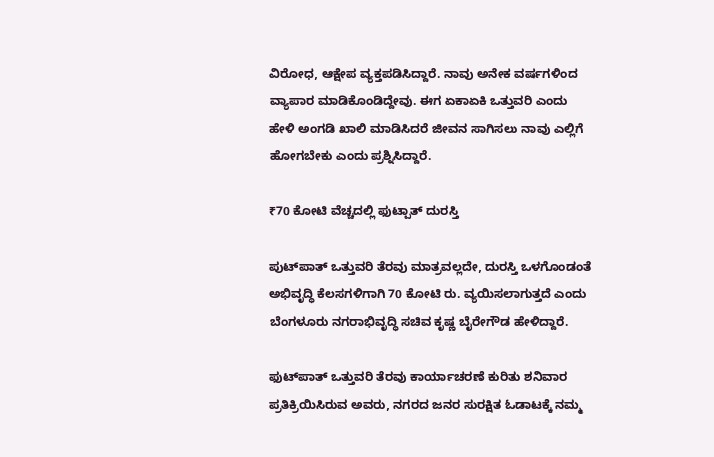ವಿರೋಧ, ಆಕ್ಷೇಪ ವ್ಯಕ್ತಪಡಿಸಿದ್ದಾರೆ. ನಾವು ಅನೇಕ ವರ್ಷಗಳಿಂದ ವ್ಯಾಪಾರ ಮಾಡಿಕೊಂಡಿದ್ದೇವು. ಈಗ ಏಕಾಏಕಿ ಒತ್ತುವರಿ ಎಂದು ಹೇಳಿ ಅಂಗಡಿ ಖಾಲಿ ಮಾಡಿಸಿದರೆ ಜೀವನ ಸಾಗಿಸಲು ನಾವು ಎಲ್ಲಿಗೆ ಹೋಗಬೇಕು ಎಂದು ಪ್ರಶ್ನಿಸಿದ್ದಾರೆ.

₹70 ಕೋಟಿ ವೆಚ್ಚದಲ್ಲಿ ಫುಟ್ಪಾತ್‌ ದುರಸ್ತಿ

ಪುಟ್‌ಪಾತ್ ಒತ್ತುವರಿ ತೆರವು ಮಾತ್ರವಲ್ಲದೇ, ದುರಸ್ತಿ ಒಳಗೊಂಡಂತೆ ಅಭಿವೃದ್ಧಿ ಕೆಲಸಗಳಿಗಾಗಿ 70 ಕೋಟಿ ರು. ವ್ಯಯಿಸಲಾಗುತ್ತದೆ ಎಂದು ಬೆಂಗಳೂರು ನಗರಾಭಿವೃದ್ಧಿ ಸಚಿವ ಕೃಷ್ಣ ಬೈರೇಗೌಡ ಹೇಳಿದ್ದಾರೆ.

ಫುಟ್‌ಪಾತ್ ಒತ್ತುವರಿ ತೆರವು ಕಾರ್ಯಾಚರಣೆ ಕುರಿತು ಶನಿವಾರ ಪ್ರತಿಕ್ರಿಯಿಸಿರುವ ಅವರು, ನಗರದ ಜನರ ಸುರಕ್ಷಿತ ಓಡಾಟಕ್ಕೆ ನಮ್ಮ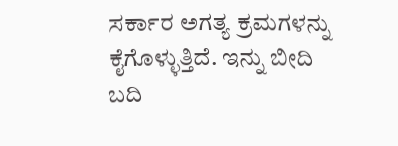ಸರ್ಕಾರ ಅಗತ್ಯ ಕ್ರಮಗಳನ್ನು ಕೈಗೊಳ್ಳುತ್ತಿದೆ. ಇನ್ನು ಬೀದಿ ಬದಿ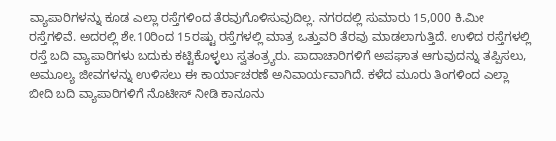ವ್ಯಾಪಾರಿಗಳನ್ನು ಕೂಡ ಎಲ್ಲಾ ರಸ್ತೆಗಳಿಂದ ತೆರವುಗೊಳಿಸುವುದಿಲ್ಲ. ನಗರದಲ್ಲಿ ಸುಮಾರು 15,000 ಕಿ.ಮೀ ರಸ್ತೆಗಳಿವೆ. ಅದರಲ್ಲಿ ಶೇ.10ರಿಂದ 15ರಷ್ಟು ರಸ್ತೆಗಳಲ್ಲಿ ಮಾತ್ರ ಒತ್ತುವರಿ ತೆರವು ಮಾಡಲಾಗುತ್ತಿದೆ. ಉಳಿದ ರಸ್ತೆಗಳಲ್ಲಿ ರಸ್ತೆ ಬದಿ ವ್ಯಾಪಾರಿಗಳು ಬದುಕು ಕಟ್ಟಿಕೊಳ್ಳಲು ಸ್ವತಂತ್ರ್ಯರು. ಪಾದಾಚಾರಿಗಳಿಗೆ ಅಪಘಾತ ಆಗುವುದನ್ನು ತಪ್ಪಿಸಲು, ಅಮೂಲ್ಯ ಜೀವಗಳನ್ನು ಉಳಿಸಲು ಈ ಕಾರ್ಯಾಚರಣೆ ಅನಿವಾರ್ಯವಾಗಿದೆ. ಕಳೆದ ಮೂರು ತಿಂಗಳಿಂದ ಎಲ್ಲಾ ಬೀದಿ ಬದಿ ವ್ಯಾಪಾರಿಗಳಿಗೆ ನೊಟೀಸ್ ನೀಡಿ ಕಾನೂನು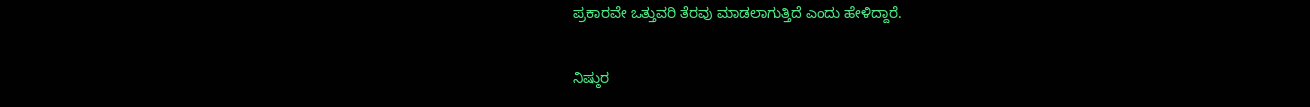ಪ್ರಕಾರವೇ ಒತ್ತುವರಿ ತೆರವು ಮಾಡಲಾಗುತ್ತಿದೆ ಎಂದು ಹೇಳಿದ್ದಾರೆ.

ನಿಷ್ಠುರ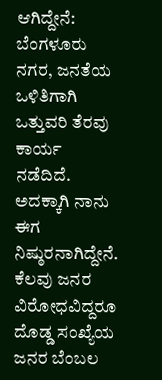ಆಗಿದ್ದೇನೆ: ಬೆಂಗಳೂರು ನಗರ, ಜನತೆಯ ಒಳಿತಿಗಾಗಿ ಒತ್ತುವರಿ ತೆರವು ಕಾರ್ಯ ನಡೆದಿದೆ. ಅದಕ್ಕಾಗಿ ನಾನು ಈಗ ನಿಷ್ಠುರನಾಗಿದ್ದೇನೆ. ಕೆಲವು ಜನರ ವಿರೋಧವಿದ್ದರೂ ದೊಡ್ಡ ಸಂಖ್ಯೆಯ ಜನರ ಬೆಂಬಲ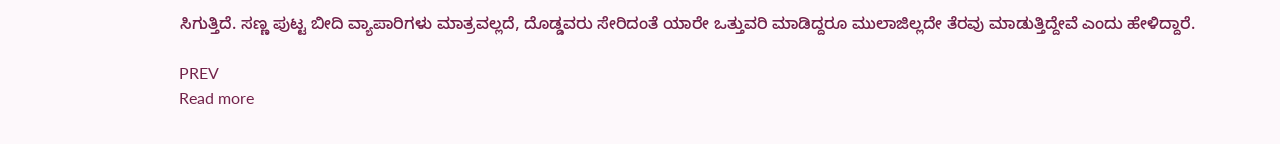ಸಿಗುತ್ತಿದೆ. ಸಣ್ಣ ಪುಟ್ಟ ಬೀದಿ ವ್ಯಾಪಾರಿಗಳು ಮಾತ್ರವಲ್ಲದೆ, ದೊಡ್ಡವರು ಸೇರಿದಂತೆ ಯಾರೇ ಒತ್ತುವರಿ ಮಾಡಿದ್ದರೂ ಮುಲಾಜಿಲ್ಲದೇ ತೆರವು ಮಾಡುತ್ತಿದ್ದೇವೆ ಎಂದು ಹೇಳಿದ್ದಾರೆ.

PREV
Read more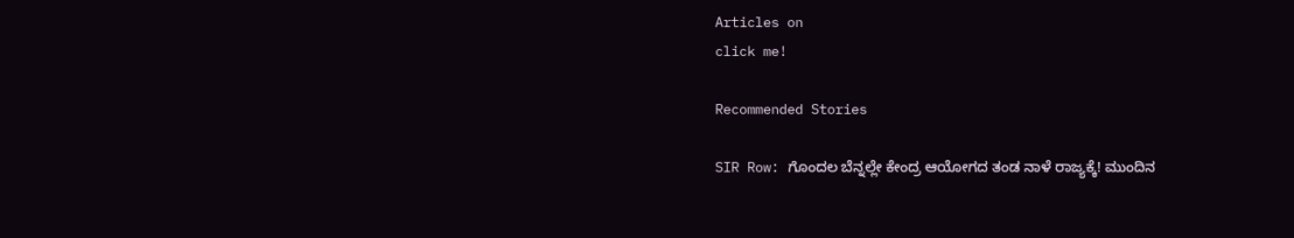Articles on
click me!

Recommended Stories

SIR Row: ಗೊಂದಲ ಬೆನ್ನಲ್ಲೇ ಕೇಂದ್ರ ಆಯೋಗದ ತಂಡ ನಾಳೆ ರಾಜ್ಯಕ್ಕೆ! ಮುಂದಿನ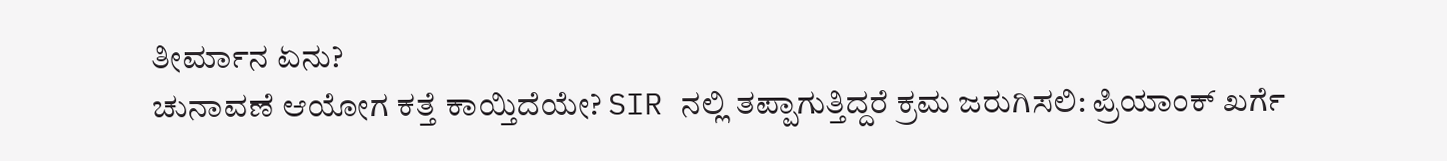ತೀರ್ಮಾನ ಏನು?
ಚುನಾವಣೆ ಆಯೋಗ ಕತ್ತೆ ಕಾಯ್ತಿದೆಯೇ? SIR ನಲ್ಲಿ ತಪ್ಪಾಗುತ್ತಿದ್ದರೆ ಕ್ರಮ ಜರುಗಿಸಲಿ: ಪ್ರಿಯಾಂಕ್ ಖರ್ಗೆ